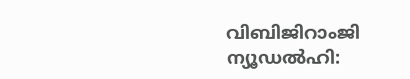വിബിജിറാംജി
ന്യൂഡൽഹി: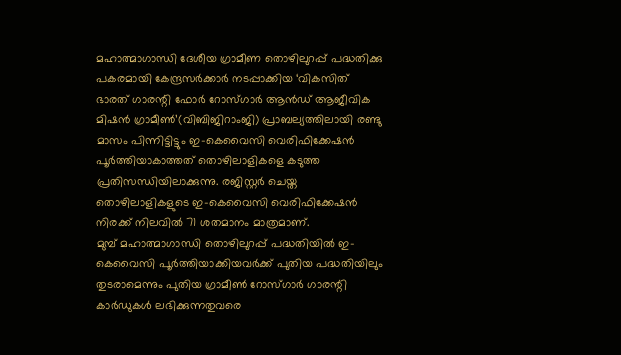മഹാത്മാഗാന്ധി ദേശീയ ഗ്രാമീണ തൊഴിലുറപ്പ് പദ്ധതിക്കു പകരമായി കേന്ദ്രസർക്കാർ നടപ്പാക്കിയ ‘വികസിത് ഭാരത് ഗാരന്റി ഫോർ റോസ്ഗാർ ആൻഡ് ആജീവിക മിഷൻ ഗ്രാമീൺ’(വിബിജിറാംജി) പ്രാബല്യത്തിലായി രണ്ടു മാസം പിന്നിട്ടിട്ടും ഇ-കെവൈസി വെരിഫിക്കേഷൻ പൂർത്തിയാകാത്തത് തൊഴിലാളികളെ കടുത്ത പ്രതിസന്ധിയിലാക്കുന്നു. രജിസ്റ്റർ ചെയ്ത തൊഴിലാളികളുടെ ഇ-കെവൈസി വെരിഫിക്കേഷൻ നിരക്ക് നിലവിൽ 71 ശതമാനം മാത്രമാണ്.
മുമ്പ് മഹാത്മാഗാന്ധി തൊഴിലുറപ്പ് പദ്ധതിയിൽ ഇ-കെവൈസി പൂർത്തിയാക്കിയവർക്ക് പുതിയ പദ്ധതിയിലും തുടരാമെന്നും പുതിയ ഗ്രാമീൺ റോസ്ഗാർ ഗാരന്റി കാർഡുകൾ ലഭിക്കുന്നതുവരെ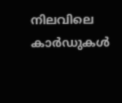നിലവിലെ കാർഡുകൾ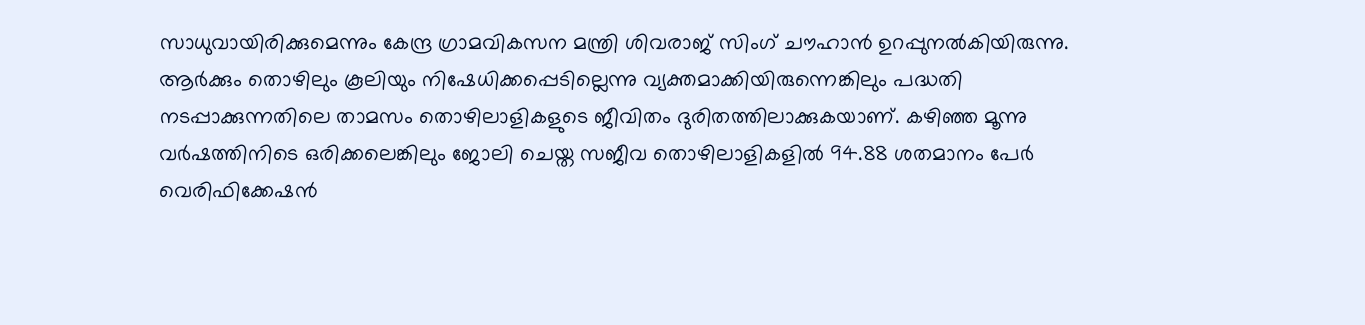സാധുവായിരിക്കുമെന്നും കേന്ദ്ര ഗ്രാമവികസന മന്ത്രി ശിവരാജ് സിംഗ് ചൗഹാൻ ഉറപ്പുനൽകിയിരുന്നു.
ആർക്കും തൊഴിലും കൂലിയും നിഷേധിക്കപ്പെടില്ലെന്നു വ്യക്തമാക്കിയിരുന്നെങ്കിലും പദ്ധതി നടപ്പാക്കുന്നതിലെ താമസം തൊഴിലാളികളുടെ ജീവിതം ദുരിതത്തിലാക്കുകയാണ്. കഴിഞ്ഞ മൂന്നു വർഷത്തിനിടെ ഒരിക്കലെങ്കിലും ജോലി ചെയ്ത സജീവ തൊഴിലാളികളിൽ 94.88 ശതമാനം പേർ വെരിഫിക്കേഷൻ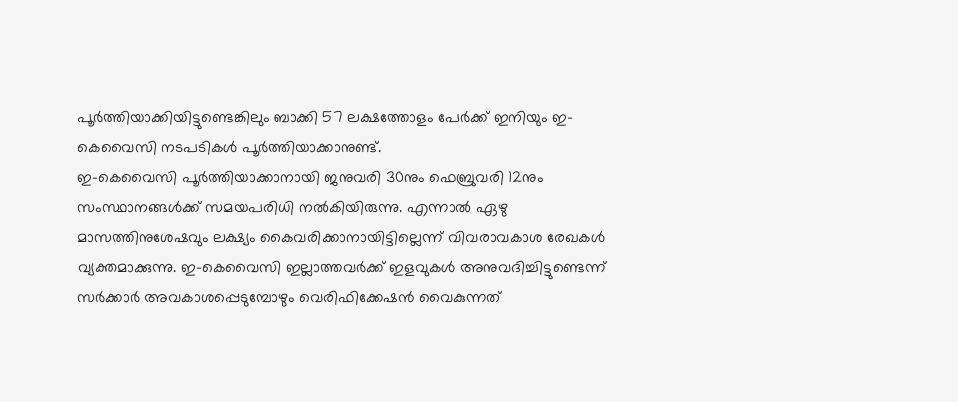പൂർത്തിയാക്കിയിട്ടുണ്ടെങ്കിലും ബാക്കി 57 ലക്ഷത്തോളം പേർക്ക് ഇനിയും ഇ-കെവൈസി നടപടികൾ പൂർത്തിയാക്കാനുണ്ട്.
ഇ-കെവൈസി പൂർത്തിയാക്കാനായി ജനുവരി 30നും ഫെബ്രുവരി 12നും സംസ്ഥാനങ്ങൾക്ക് സമയപരിധി നൽകിയിരുന്നു. എന്നാൽ ഏഴു മാസത്തിനുശേഷവും ലക്ഷ്യം കൈവരിക്കാനായിട്ടില്ലെന്ന് വിവരാവകാശ രേഖകൾ വ്യക്തമാക്കുന്നു. ഇ-കെവൈസി ഇല്ലാത്തവർക്ക് ഇളവുകൾ അനുവദിച്ചിട്ടുണ്ടെന്ന് സർക്കാർ അവകാശപ്പെടുമ്പോഴും വെരിഫിക്കേഷൻ വൈകുന്നത്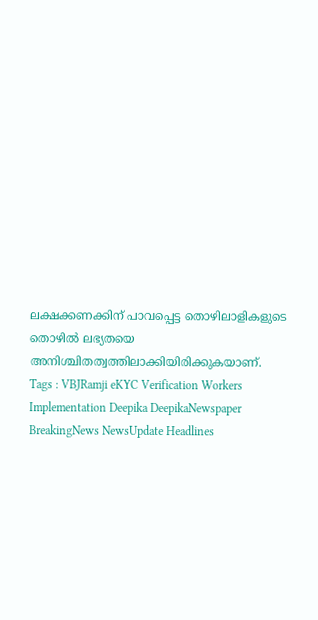ലക്ഷക്കണക്കിന് പാവപ്പെട്ട തൊഴിലാളികളുടെ തൊഴിൽ ലഭ്യതയെ അനിശ്ചിതത്വത്തിലാക്കിയിരിക്കുകയാണ്.
Tags : VBJRamji eKYC Verification Workers Implementation Deepika DeepikaNewspaper BreakingNews NewsUpdate Headlines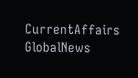CurrentAffairs GlobalNews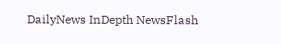DailyNews InDepth NewsFlash